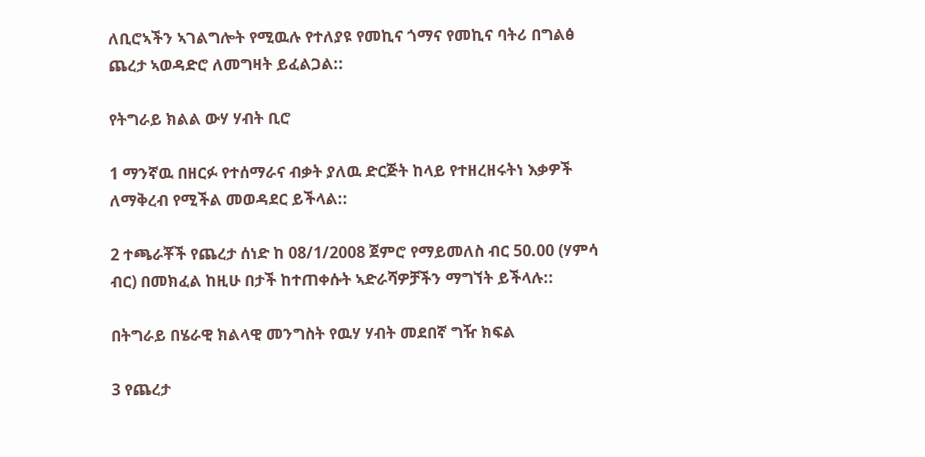ለቢሮኣችን ኣገልግሎት የሚዉሉ የተለያዩ የመኪና ጎማና የመኪና ባትሪ በግልፅ ጨረታ ኣወዳድሮ ለመግዛት ይፈልጋል::

የትግራይ ክልል ውሃ ሃብት ቢሮ

1 ማንኛዉ በዘርፉ የተሰማራና ብቃት ያለዉ ድርጅት ከላይ የተዘረዘሩትነ እቃዎች ለማቅረብ የሚችል መወዳደር ይችላል::

2 ተጫራቾች የጨረታ ሰነድ ከ 08/1/2008 ጀምሮ የማይመለስ ብር 50.00 (ሃምሳ ብር) በመክፈል ከዚሁ በታች ከተጠቀሱት ኣድራሻዎቻችን ማግኘት ይችላሉ::

በትግራይ በሄራዊ ክልላዊ መንግስት የዉሃ ሃብት መደበኛ ግዥ ክፍል

3 የጨረታ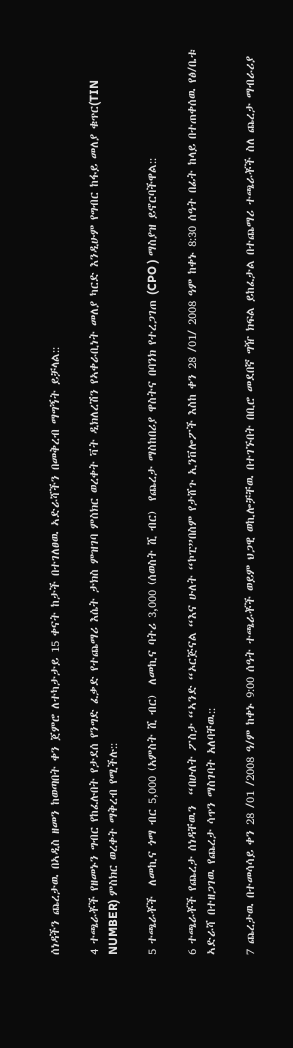ሰነዳችን ጨረታዉ በኣዲስ ዘመን ከወጣበት ቀን ጀምሮ ለተካታታይ 15 ቀናት ከታች በተገለፀዉ ኣድራሻችን በመቅረብ ማግኝት ይቻላል::

4 ተጫራቾች የዘመኑን ግብር የከፈሉበት የታደሰ የንግድ ፈቃድ የተጨማሪ እሴት ታክስ ምዝገባ ምስክር ወረቀት ቫት ዲክለረሽን የኣቀራቢነት መለያ ካርድ እንዲሁም የግብር ከፋይ መለያ ቁጥር(TIN NUMBER) ምስክር ወረቀት ማቅረብ የሚችሉ::

5 ተጫራቾች  ለመኪና ጎማ ብር 5,000 (አምስት ሺ ብር)  ለመኪና ባትሪ 3,000 (ሰወስት ሺ ብር)  የጨረታ ማስከበሪያ ዋስትና በባንክ የተረጋገጠ (CPO ) ማስያዝ ይኖርባችዋል::

6 ተጫራቾች የጨረታ ሰነዳቸዉን  “በሁለት ፖስታ “ኣንድ “ኦርጅናል “እና ሁለት “ኮፒ”በስም የታሸጉ ኢንቨሎፖች እስከ ቀን 28 /01/ 2008 ዓም ከቀኑ 8:30 ሰዓት በፊት ከላይ በተጠቀሰዉ የፅ/ቤቱ  ኣድራሻ በተዘጋገዉ የጨረታ ሳጥን ማስገባት አለባቸዉ::

7 ጨረታዉ በተመሳሳይ ቀን 28 /01 /2008 ዓ/ም ከቀኑ 9:00 ሰዓት ተጫራቾች ወይም ህጋዊ ወኪሎቻቸዉ በተገኙበት በቢሮ መደበኛ ግዥ ክፍል ይከፈታል በተጨማሪ ተጫራቾች ስለ ጨረታ ማብራሪያ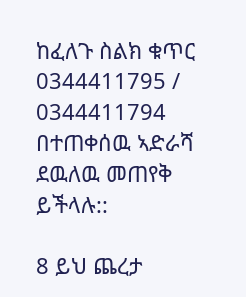ከፈለጉ ስልክ ቁጥር  0344411795 / 0344411794  በተጠቀሰዉ ኣድራሻ ደዉለዉ መጠየቅ ይችላሉ::

8 ይህ ጨረታ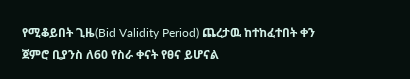የሚቆይበት ጊዜ(Bid Validity Period) ጨረታዉ ከተከፈተበት ቀን ጀምሮ ቢያንስ ለ60 የስራ ቀናት የፀና ይሆናል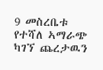9 መስረቤቱ የተሻለ ኣማራጭ ካገኘ ጨረታዉን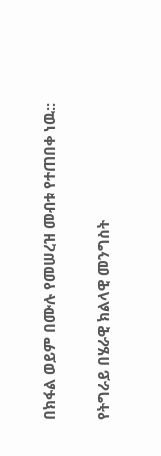በክፋል ወይም በሙሉ የመሠረዝ መብቱ የተጠበቀ ነዉ::

የትግራይ በሄራዊ ክልላዊ መንግስት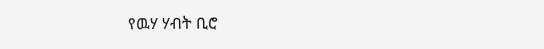የዉሃ ሃብት ቢሮ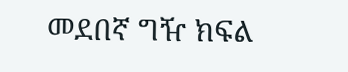መደበኛ ግዥ ክፍል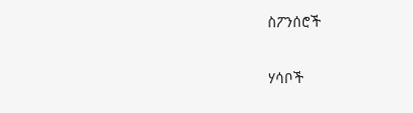ስፖንሰሮች

ሃሳቦች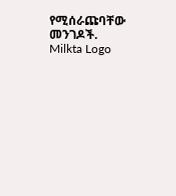የሚሰራጩባቸው መንገዶች.
Milkta Logo